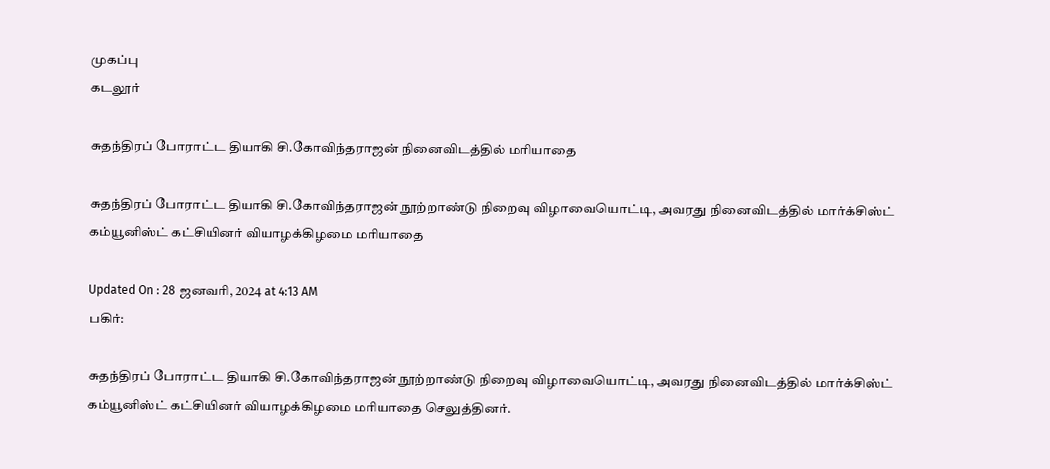முகப்பு
கடலூர்

சுதந்திரப் போராட்ட தியாகி சி.கோவிந்தராஜன் நினைவிடத்தில் மரியாதை

சுதந்திரப் போராட்ட தியாகி சி.கோவிந்தராஜன் நூற்றாண்டு நிறைவு விழாவையொட்டி, அவரது நினைவிடத்தில் மார்க்சிஸ்ட் கம்யூனிஸ்ட் கட்சியினர் வியாழக்கிழமை மரியாதை

Updated On : 28 ஜனவரி, 2024 at 4:13 AM
பகிர்:

சுதந்திரப் போராட்ட தியாகி சி.கோவிந்தராஜன் நூற்றாண்டு நிறைவு விழாவையொட்டி, அவரது நினைவிடத்தில் மார்க்சிஸ்ட் கம்யூனிஸ்ட் கட்சியினர் வியாழக்கிழமை மரியாதை செலுத்தினர்.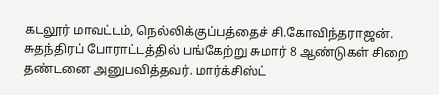கடலூர் மாவட்டம், நெல்லிக்குப்பத்தைச் சி.கோவிந்தராஜன். சுதந்திரப் போராட்டத்தில் பங்கேற்று சுமார் 8 ஆண்டுகள் சிறை தண்டனை அனுபவித்தவர். மார்க்சிஸ்ட்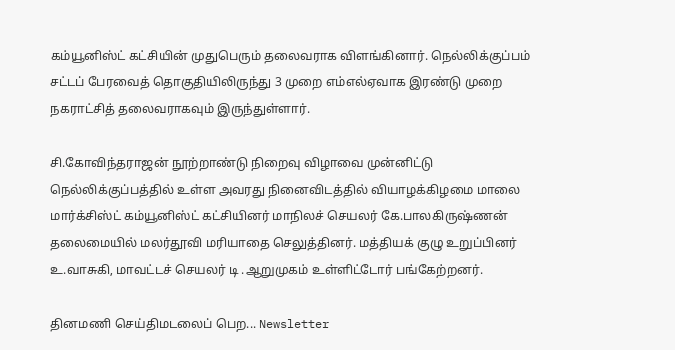கம்யூனிஸ்ட் கட்சியின் முதுபெரும் தலைவராக விளங்கினார். நெல்லிக்குப்பம் சட்டப் பேரவைத் தொகுதியிலிருந்து 3 முறை எம்எல்ஏவாக இரண்டு முறை நகராட்சித் தலைவராகவும் இருந்துள்ளார்.

சி.கோவிந்தராஜன் நூற்றாண்டு நிறைவு விழாவை முன்னிட்டு நெல்லிக்குப்பத்தில் உள்ள அவரது நினைவிடத்தில் வியாழக்கிழமை மாலை மார்க்சிஸ்ட் கம்யூனிஸ்ட் கட்சியினர் மாநிலச் செயலர் கே.பாலகிருஷ்ணன் தலைமையில் மலர்தூவி மரியாதை செலுத்தினர். மத்தியக் குழு உறுப்பினர் உ.வாசுகி, மாவட்டச் செயலர் டி .ஆறுமுகம் உள்ளிட்டோர் பங்கேற்றனர்.

தினமணி செய்திமடலைப் பெற... Newsletter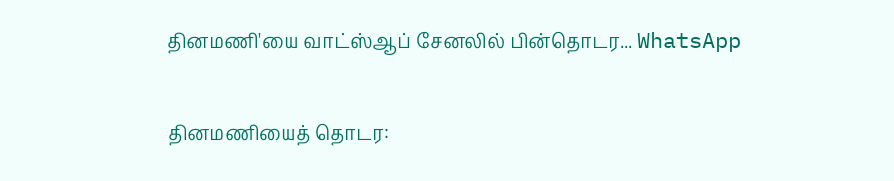தினமணி'யை வாட்ஸ்ஆப் சேனலில் பின்தொடர... WhatsApp

தினமணியைத் தொடர: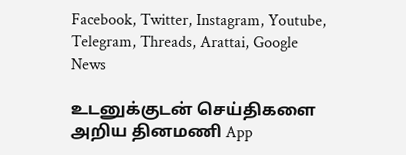Facebook, Twitter, Instagram, Youtube, Telegram, Threads, Arattai, Google News

உடனுக்குடன் செய்திகளை அறிய தினமணி App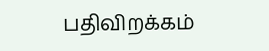பதிவிறக்கம்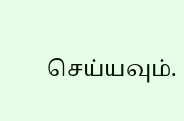செய்யவும்.